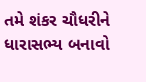તમે શંકર ચૌધરીને ધારાસભ્ય બનાવો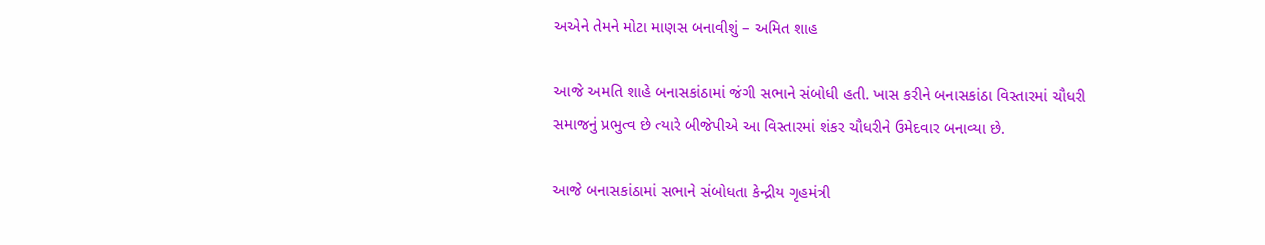અએને તેમને મોટા માણસ બનાવીશું – અમિત શાહ

આજે અમતિ શાહે બનાસકાંઠામાં જંગી સભાને સંબોધી હતી. ખાસ કરીને બનાસકાંઠા વિસ્તારમાં ચૌધરી સમાજનું પ્રભુત્વ છે ત્યારે બીજેપીએ આ વિસ્તારમાં શંકર ચૌધરીને ઉમેદવાર બનાવ્યા છે.

આજે બનાસકાંઠામાં સભાને સંબોધતા કેન્દ્રીય ગૃહમંત્રી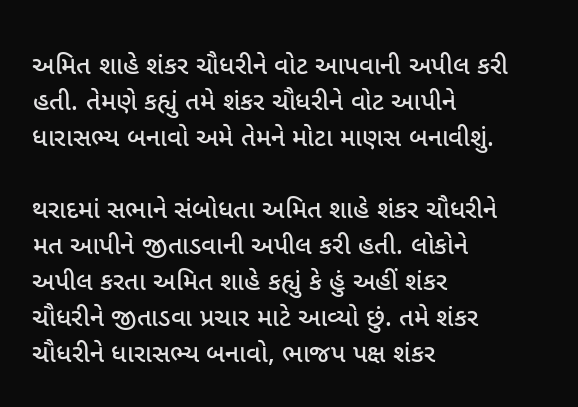અમિત શાહે શંકર ચૌધરીને વોટ આપવાની અપીલ કરી હતી. તેમણે કહ્યું તમે શંકર ચૌધરીને વોટ આપીને ધારાસભ્ય બનાવો અમે તેમને મોટા માણસ બનાવીશું.

થરાદમાં સભાને સંબોધતા અમિત શાહે શંકર ચૌધરીને મત આપીને જીતાડવાની અપીલ કરી હતી. લોકોને અપીલ કરતા અમિત શાહે કહ્યું કે હું અહીં શંકર ચૌધરીને જીતાડવા પ્રચાર માટે આવ્યો છું. તમે શંકર ચૌધરીને ધારાસભ્ય બનાવો, ભાજપ પક્ષ શંકર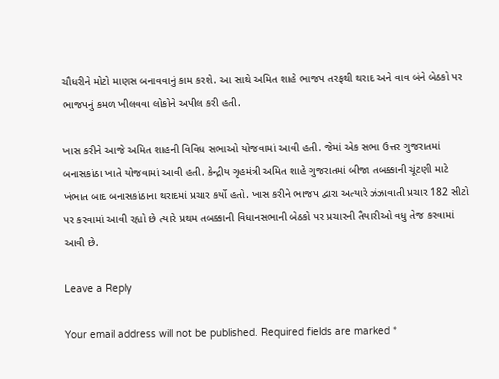ચૌધરીને મોટો માણસ બનાવવાનું કામ કરશે. આ સાથે અમિત શાહે ભાજપ તરફથી થરાદ અને વાવ બંને બેઠકો પર ભાજપનું કમળ ખીલવવા લોકોને અપીલ કરી હતી.

ખાસ કરીને આજે અમિત શાહની વિવિધ સભાઓ યોજવામાં આવી હતી. જેમાં એક સભા ઉત્તર ગુજરાતમાં બનાસકાંઠા ખાતે યોજવામાં આવી હતી. કેન્દ્રીય ગૃહમંત્રી અમિત શાહે ગુજરાતમાં બીજા તબક્કાની ચૂંટણી માટે ખંભાત બાદ બનાસકાંઠાના થરાદમાં પ્રચાર કર્યો હતો. ખાસ કરીને ભાજપ દ્વારા અત્યારે ઝંઝાવાતી પ્રચાર 182 સીટો પર કરવામાં આવી રહ્યો છે ત્યારે પ્રથમ તબક્કાની વિધાનસભાની બેઠકો પર પ્રચારની તૈયારીઓ વધુ તેજ કરવામાં આવી છે.

Leave a Reply

Your email address will not be published. Required fields are marked *